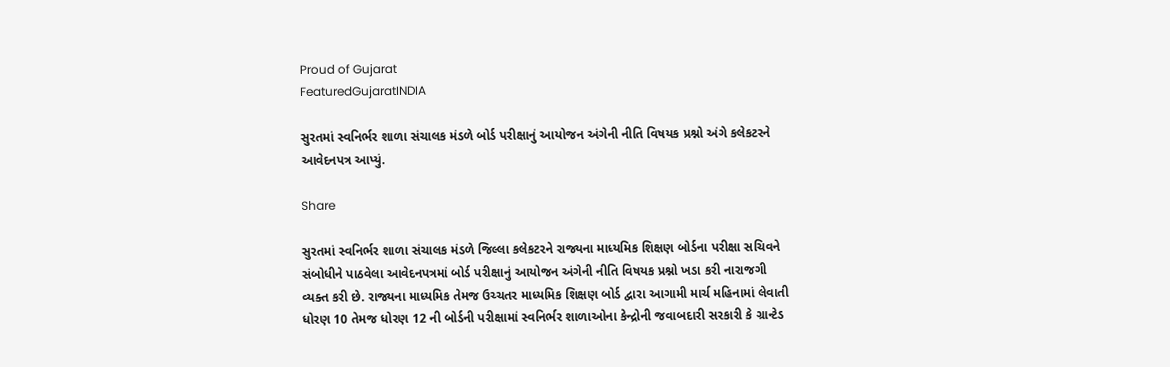Proud of Gujarat
FeaturedGujaratINDIA

સુરતમાં સ્વનિર્ભર શાળા સંચાલક મંડળે બોર્ડ પરીક્ષાનું આયોજન અંગેની નીતિ વિષયક પ્રશ્નો અંગે કલેકટરને આવેદનપત્ર આપ્યું.

Share

સુરતમાં સ્વનિર્ભર શાળા સંચાલક મંડળે જિલ્લા કલેકટરને રાજ્યના માધ્યમિક શિક્ષણ બોર્ડના પરીક્ષા સચિવને સંબોધીને પાઠવેલા આવેદનપત્રમાં બોર્ડ પરીક્ષાનું આયોજન અંગેની નીતિ વિષયક પ્રશ્નો ખડા કરી નારાજગી વ્યક્ત કરી છે. રાજ્યના માધ્યમિક તેમજ ઉચ્ચતર માધ્યમિક શિક્ષણ બોર્ડ દ્વારા આગામી માર્ચ મહિનામાં લેવાતી ધોરણ 10 તેમજ ધોરણ 12 ની બોર્ડની પરીક્ષામાં સ્વનિર્ભર શાળાઓના કેન્દ્રોની જવાબદારી સરકારી કે ગ્રાન્ટેડ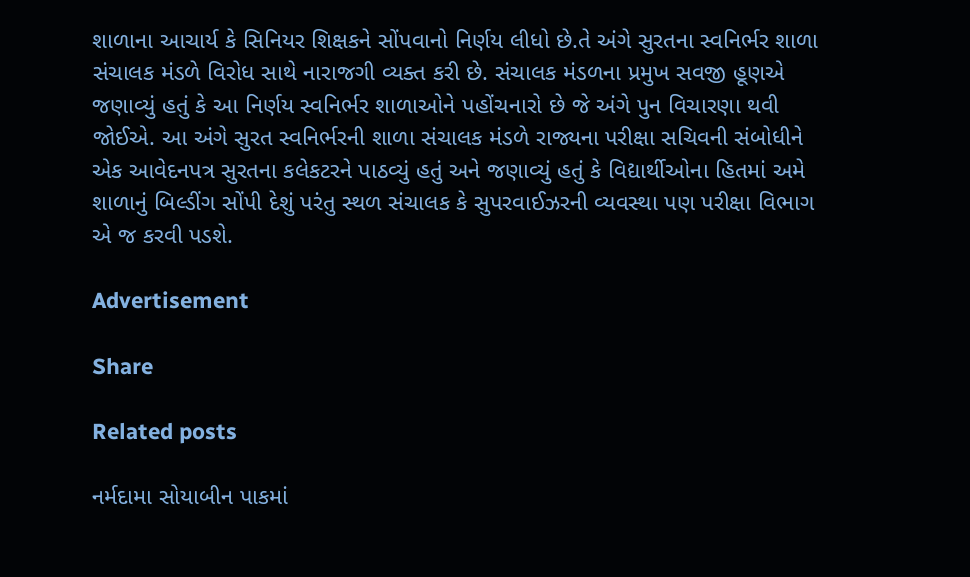શાળાના આચાર્ય કે સિનિયર શિક્ષકને સોંપવાનો નિર્ણય લીધો છે.તે અંગે સુરતના સ્વનિર્ભર શાળા સંચાલક મંડળે વિરોધ સાથે નારાજગી વ્યક્ત કરી છે. સંચાલક મંડળના પ્રમુખ સવજી હૂણએ જણાવ્યું હતું કે આ નિર્ણય સ્વનિર્ભર શાળાઓને પહોંચનારો છે જે અંગે પુન વિચારણા થવી જોઈએ. આ અંગે સુરત સ્વનિર્ભરની શાળા સંચાલક મંડળે રાજ્યના પરીક્ષા સચિવની સંબોધીને એક આવેદનપત્ર સુરતના કલેકટરને પાઠવ્યું હતું અને જણાવ્યું હતું કે વિદ્યાર્થીઓના હિતમાં અમે શાળાનું બિલ્ડીંગ સોંપી દેશું પરંતુ સ્થળ સંચાલક કે સુપરવાઈઝરની વ્યવસ્થા પણ પરીક્ષા વિભાગ એ જ કરવી પડશે.

Advertisement

Share

Related posts

નર્મદામા સોયાબીન પાકમાં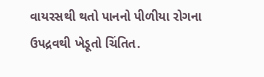વાયરસથી થતો પાનનો પીળીયા રોગના ઉપદ્રવથી ખેડૂતો ચિંતિત.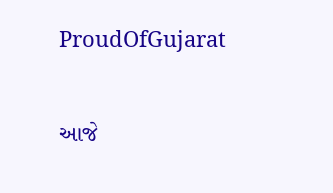ProudOfGujarat

આજે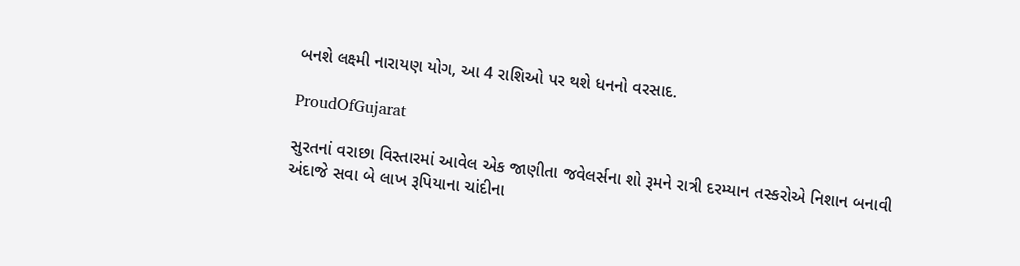બનશે લક્ષ્મી નારાયણ યોગ, આ 4 રાશિઓ પર થશે ધનનો વરસાદ.

ProudOfGujarat

સુરતનાં વરાછા વિસ્તારમાં આવેલ એક જાણીતા જવેલર્સના શો રૂમને રાત્રી દરમ્યાન તસ્કરોએ નિશાન બનાવી અંદાજે સવા બે લાખ રૂપિયાના ચાંદીના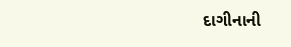દાગીનાની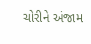ચોરીને અંજામ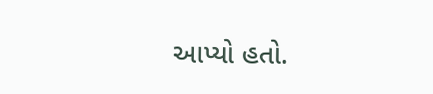આપ્યો હતો.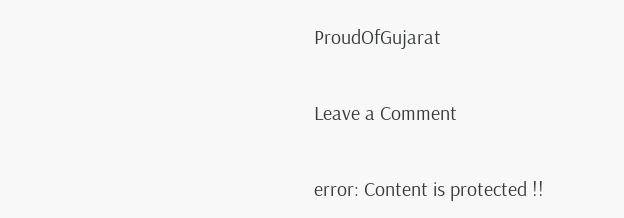ProudOfGujarat

Leave a Comment

error: Content is protected !!